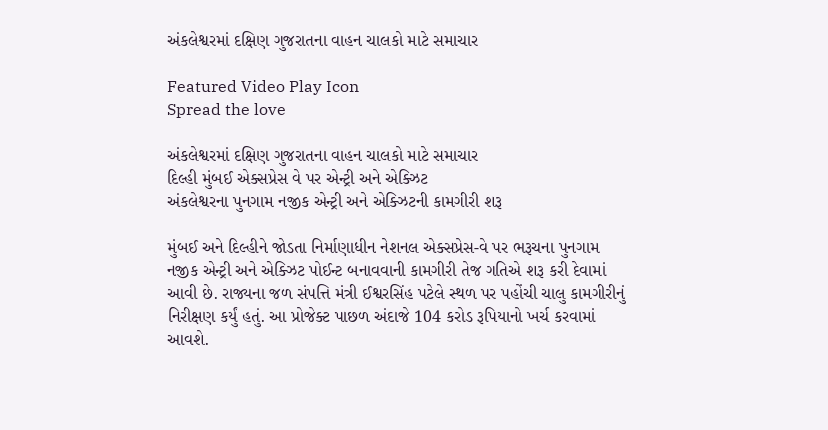અંકલેશ્વરમાં દક્ષિણ ગુજરાતના વાહન ચાલકો માટે સમાચાર

Featured Video Play Icon
Spread the love

અંકલેશ્વરમાં દક્ષિણ ગુજરાતના વાહન ચાલકો માટે સમાચાર
દિલ્હી મુંબઈ એક્સપ્રેસ વે પર એન્ટ્રી અને એક્ઝિટ
અંકલેશ્વરના પુનગામ નજીક એન્ટ્રી અને એક્ઝિટની કામગીરી શરૂ

મુંબઈ અને દિલ્હીને જોડતા નિર્માણાધીન નેશનલ એક્સપ્રેસ-વે પર ભરૂચના પુનગામ નજીક એન્ટ્રી અને એક્ઝિટ પોઈન્ટ બનાવવાની કામગીરી તેજ ગતિએ શરૂ કરી દેવામાં આવી છે. રાજ્યના જળ સંપત્તિ મંત્રી ઈશ્વરસિંહ પટેલે સ્થળ પર પહોંચી ચાલુ કામગીરીનું નિરીક્ષણ કર્યું હતું. આ પ્રોજેક્ટ પાછળ અંદાજે 104 કરોડ રૂપિયાનો ખર્ચ કરવામાં આવશે.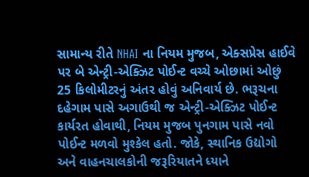સામાન્ય રીતે NHAI ના નિયમ મુજબ, એક્સપ્રેસ હાઈવે પર બે એન્ટ્રી-એક્ઝિટ પોઈન્ટ વચ્ચે ઓછામાં ઓછું 25 કિલોમીટરનું અંતર હોવું અનિવાર્ય છે. ભરૂચના દહેગામ પાસે અગાઉથી જ એન્ટ્રી-એક્ઝિટ પોઈન્ટ કાર્યરત હોવાથી, નિયમ મુજબ પુનગામ પાસે નવો પોઈન્ટ મળવો મુશ્કેલ હતો. જોકે, સ્થાનિક ઉદ્યોગો અને વાહનચાલકોની જરૂરિયાતને ધ્યાને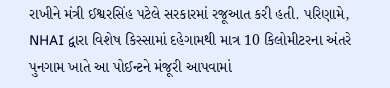રાખીને મંત્રી ઈશ્વરસિંહ પટેલે સરકારમાં રજૂઆત કરી હતી. પરિણામે, NHAI દ્વારા વિશેષ કિસ્સામાં દહેગામથી માત્ર 10 કિલોમીટરના અંતરે પુનગામ ખાતે આ પોઈન્ટને મંજૂરી આપવામાં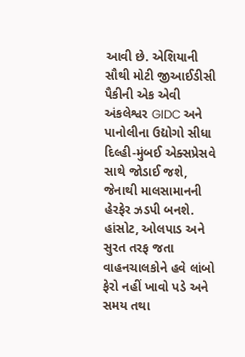આવી છે. એશિયાની સૌથી મોટી જીઆઈડીસી પૈકીની એક એવી અંકલેશ્વર GIDC અને પાનોલીના ઉદ્યોગો સીધા દિલ્હી-મુંબઈ એક્સપ્રેસવે સાથે જોડાઈ જશે, જેનાથી માલસામાનની હેરફેર ઝડપી બનશે. હાંસોટ, ઓલપાડ અને સુરત તરફ જતા વાહનચાલકોને હવે લાંબો ફેરો નહીં ખાવો પડે અને સમય તથા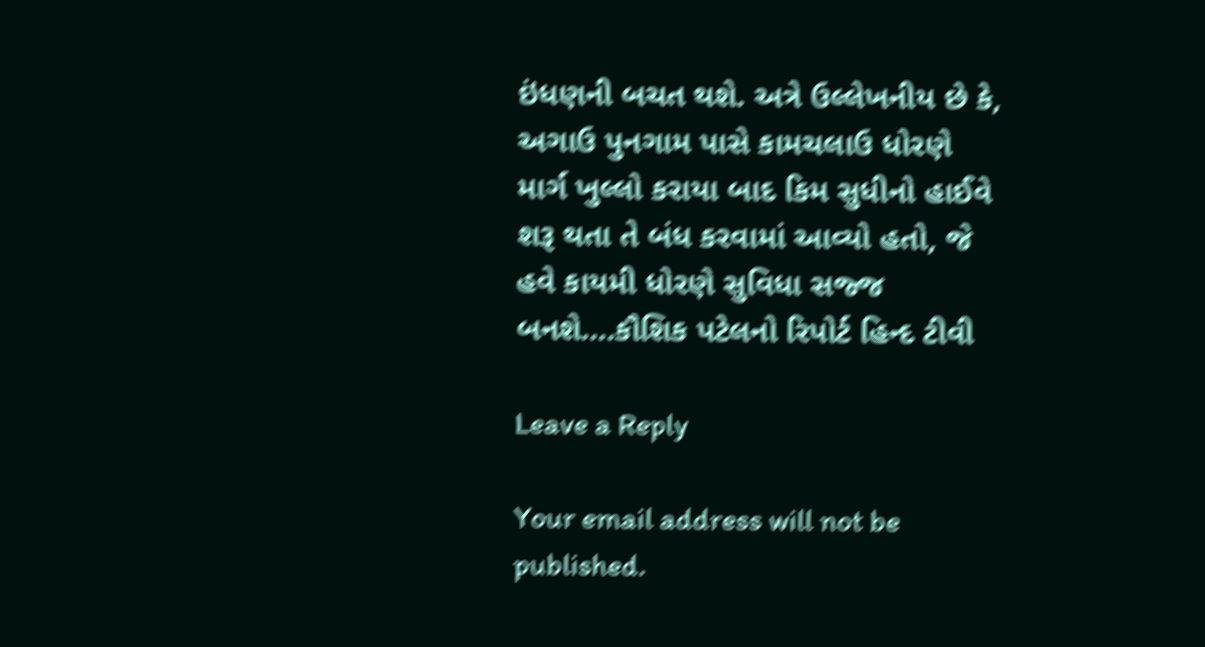ઇંધણની બચત થશે. અત્રે ઉલ્લેખનીય છે કે, અગાઉ પુનગામ પાસે કામચલાઉ ધોરણે માર્ગ ખુલ્લો કરાયા બાદ કિમ સુધીનો હાઈવે શરૂ થતા તે બંધ કરવામાં આવ્યો હતો, જે હવે કાયમી ધોરણે સુવિધા સજ્જ બનશે….કૌશિક પટેલનો રિપોર્ટ હિન્દ ટીવી

Leave a Reply

Your email address will not be published.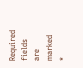Required fields are marked *